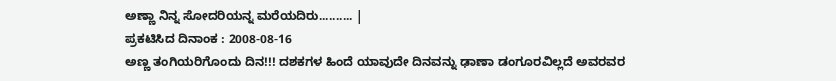ಅಣ್ಣಾ ನಿನ್ನ ಸೋದರಿಯನ್ನ ಮರೆಯದಿರು.......... |
ಪ್ರಕಟಿಸಿದ ದಿನಾಂಕ : 2008-08-16
ಅಣ್ಣ ತಂಗಿಯರಿಗೊಂದು ದಿನ!!! ದಶಕಗಳ ಹಿಂದೆ ಯಾವುದೇ ದಿನವನ್ನು ಢಾಣಾ ಡಂಗೂರವಿಲ್ಲದೆ ಅವರವರ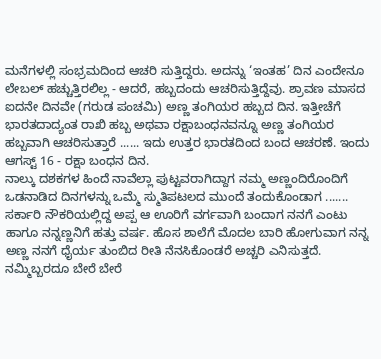ಮನೆಗಳಲ್ಲಿ ಸಂಭ್ರಮದಿಂದ ಆಚರಿ ಸುತ್ತಿದ್ದರು. ಅದನ್ನು ‘ಇಂತಹ’ ದಿನ ಎಂದೇನೂ ಲೇಬಲ್ ಹಚ್ಚುತ್ತಿರಲಿಲ್ಲ - ಆದರೆ, ಹಬ್ಬದಂದು ಆಚರಿಸುತ್ತಿದ್ದೆವು. ಶ್ರಾವಣ ಮಾಸದ ಐದನೇ ದಿನವೇ (ಗರುಡ ಪಂಚಮಿ) ಅಣ್ಣ ತಂಗಿಯರ ಹಬ್ಬದ ದಿನ. ಇತ್ತೀಚೆಗೆ ಭಾರತದಾದ್ಯಂತ ರಾಖಿ ಹಬ್ಬ ಅಥವಾ ರಕ್ಷಾಬಂಧನವನ್ನೂ ಅಣ್ಣ ತಂಗಿಯರ ಹಬ್ಬವಾಗಿ ಆಚರಿಸುತ್ತಾರೆ ...... ಇದು ಉತ್ತರ ಭಾರತದಿಂದ ಬಂದ ಆಚರಣೆ. ಇಂದು ಆಗಸ್ಟ್ 16 - ರಕ್ಷಾ ಬಂಧನ ದಿನ.
ನಾಲ್ಕು ದಶಕಗಳ ಹಿಂದೆ ನಾವೆಲ್ಲಾ ಪುಟ್ಟವರಾಗಿದ್ದಾಗ ನಮ್ಮ ಅಣ್ಣಂದಿರೊಂದಿಗೆ ಒಡನಾಡಿದ ದಿನಗಳನ್ನು ಒಮ್ಮೆ ಸ್ಮುತಿಪಟಲದ ಮುಂದೆ ತಂದುಕೊಂಡಾಗ .......
ಸರ್ಕಾರಿ ನೌಕರಿಯಲ್ಲಿದ್ದ ಅಪ್ಪ ಆ ಊರಿಗೆ ವರ್ಗವಾಗಿ ಬಂದಾಗ ನನಗೆ ಎಂಟು ಹಾಗೂ ನನ್ನಣ್ಣನಿಗೆ ಹತ್ತು ವರ್ಷ. ಹೊಸ ಶಾಲೆಗೆ ಮೊದಲ ಬಾರಿ ಹೋಗುವಾಗ ನನ್ನ ಅಣ್ಣ ನನಗೆ ಧೈರ್ಯ ತುಂಬಿದ ರೀತಿ ನೆನಸಿಕೊಂಡರೆ ಅಚ್ಚರಿ ಎನಿಸುತ್ತದೆ. ನಮ್ಮಿಬ್ಬರದೂ ಬೇರೆ ಬೇರೆ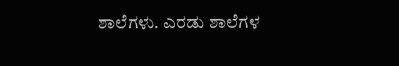ಶಾಲೆಗಳು. ಎರಡು ಶಾಲೆಗಳ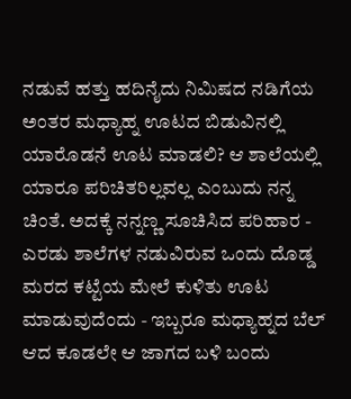ನಡುವೆ ಹತ್ತು ಹದಿನೈದು ನಿಮಿಷದ ನಡಿಗೆಯ ಅಂತರ ಮಧ್ಯಾಹ್ನ ಊಟದ ಬಿಡುವಿನಲ್ಲಿ ಯಾರೊಡನೆ ಊಟ ಮಾಡಲಿ? ಆ ಶಾಲೆಯಲ್ಲಿ ಯಾರೂ ಪರಿಚಿತರಿಲ್ಲವಲ್ಲ ಎಂಬುದು ನನ್ನ ಚಿಂತೆ. ಅದಕ್ಕೆ ನನ್ನಣ್ಣ ಸೂಚಿಸಿದ ಪರಿಹಾರ - ಎರಡು ಶಾಲೆಗಳ ನಡುವಿರುವ ಒಂದು ದೊಡ್ಡ ಮರದ ಕಟ್ಟೆಯ ಮೇಲೆ ಕುಳಿತು ಊಟ ಮಾಡುವುದೆಂದು - ಇಬ್ಬರೂ ಮಧ್ಯಾಹ್ನದ ಬೆಲ್ ಆದ ಕೂಡಲೇ ಆ ಜಾಗದ ಬಳಿ ಬಂದು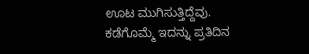ಊಟ ಮುಗಿಸುತ್ತಿದ್ದೆವು.
ಕಡೆಗೊಮ್ಮೆ ಇದನ್ನು ಪ್ರತಿದಿನ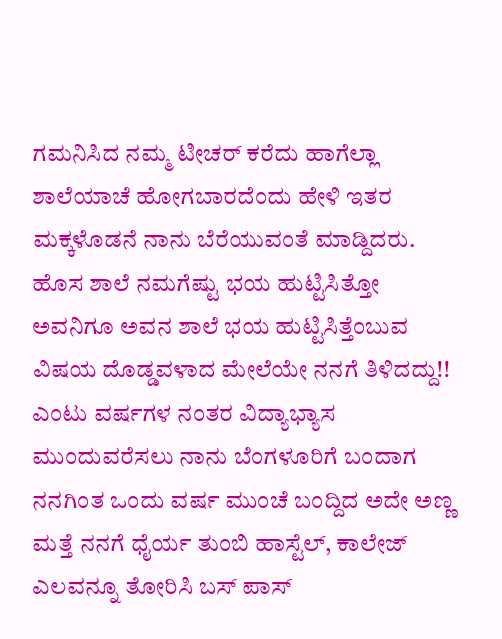ಗಮನಿಸಿದ ನಮ್ಮ ಟೀಚರ್ ಕರೆದು ಹಾಗೆಲ್ಲಾ ಶಾಲೆಯಾಚೆ ಹೋಗಬಾರದೆಂದು ಹೇಳಿ ಇತರ ಮಕ್ಕಳೊಡನೆ ನಾನು ಬೆರೆಯುವಂತೆ ಮಾಡ್ದಿದರು. ಹೊಸ ಶಾಲೆ ನಮಗೆಷ್ಟು ಭಯ ಹುಟ್ಟಿಸಿತ್ತೋ ಅವನಿಗೂ ಅವನ ಶಾಲೆ ಭಯ ಹುಟ್ಟಿಸಿತ್ತೆಂಬುವ ವಿಷಯ ದೊಡ್ಡವಳಾದ ಮೇಲೆಯೇ ನನಗೆ ತಿಳಿದದ್ದು!!
ಎಂಟು ವರ್ಷಗಳ ನಂತರ ವಿದ್ಯಾಭ್ಯಾಸ ಮುಂದುವರೆಸಲು ನಾನು ಬೆಂಗಳೂರಿಗೆ ಬಂದಾಗ ನನಗಿಂತ ಒಂದು ವರ್ಷ ಮುಂಚೆ ಬಂದ್ದಿದ ಅದೇ ಅಣ್ಣ ಮತ್ತೆ ನನಗೆ ಧೈರ್ಯ ತುಂಬಿ ಹಾಸ್ಟೆಲ್, ಕಾಲೇಜ್ ಎಲವನ್ನೂ ತೋರಿಸಿ ಬಸ್ ಪಾಸ್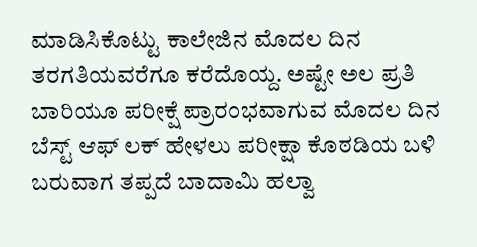ಮಾಡಿಸಿಕೊಟ್ಟು ಕಾಲೇಜಿನ ಮೊದಲ ದಿನ ತರಗತಿಯವರೆಗೂ ಕರೆದೊಯ್ದ. ಅಷ್ಟೇ ಅಲ ಪ್ರತಿ ಬಾರಿಯೂ ಪರೀಕ್ಷೆ ಪ್ರಾರಂಭವಾಗುವ ಮೊದಲ ದಿನ ಬೆಸ್ಟ್ ಆಫ್ ಲಕ್ ಹೇಳಲು ಪರೀಕ್ಷಾ ಕೊಠಡಿಯ ಬಳಿ ಬರುವಾಗ ತಪ್ಪದೆ ಬಾದಾಮಿ ಹಲ್ವಾ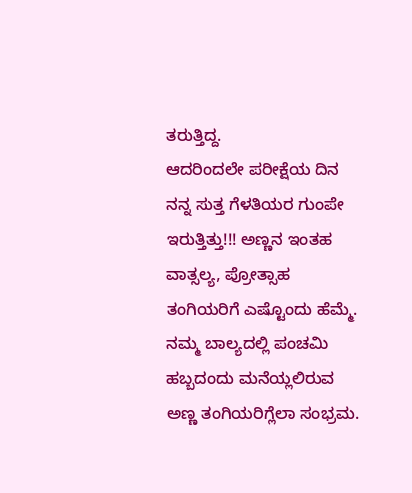ತರುತ್ತಿದ್ದ.
ಆದರಿಂದಲೇ ಪರೀಕ್ಷೆಯ ದಿನ ನನ್ನ ಸುತ್ತ ಗೆಳತಿಯರ ಗುಂಪೇ ಇರುತ್ತಿತ್ತು!!! ಅಣ್ಣನ ಇಂತಹ ವಾತ್ಸಲ್ಯ, ಪ್ರೋತ್ಸಾಹ ತಂಗಿಯರಿಗೆ ಎಷ್ಟೊಂದು ಹೆಮ್ಮೆ. ನಮ್ಮ ಬಾಲ್ಯದಲ್ಲಿ ಪಂಚಮಿ ಹಬ್ಬದಂದು ಮನೆಯ್ಲಲಿರುವ ಅಣ್ಣ ತಂಗಿಯರಿಗ್ಲೆಲಾ ಸಂಭ್ರಮ.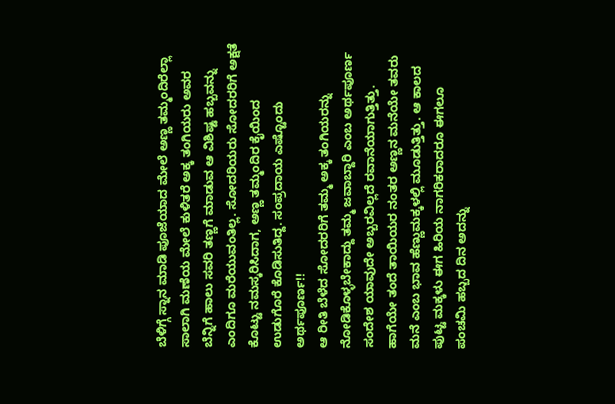ಬೆಳಿಗ್ಗೆ ಸ್ನಾನ ಮಾಡಿ ಪೂಜೆಯಾದ ಮೇಲೆ ಅಣ್ಣ ತಮ್ಮಂದಿರೆಲ್ಲಾ ಸಾಲಾಗಿ ಮಣೆಯ ಮೇಲೆ ಕುಳಿತರೆ ಅಕ್ಕ ತಂಗಿಯರು ಅವರ ಬೆನ್ನಿಗೆ ಹಾಲು ಸವರಿ ತಣ್ಣಗೆ ಮಾಡುವ ಆ ವಿಶಿಷ್ಟ ಹಬ್ಬವನ್ನು ಎಂದಿಗೂ ಮರೆಯುವಂತಿಲ್ಲ. ಸೋದರಿಯರು ಸೋದರರಿಗೆ ಅಕ್ಷತೆ ಕೊಟ್ಟು ನಮಸ್ಕರಿಸಿದಾಗ, ಅಣ್ಣ ತಮ್ಮಂದಿರ ಕೈಯಿಂದ ಉಡುಗೊರೆ ಕೊಡಿಸುತಿದ್ದ. ಸಂಪ್ರದಾಯ ಎಷ್ಟೊಂದು ಅರ್ಥಪೂರ್ಣ!!
ಆ ರೀತಿ ಬೆಳೆದ ಸೋದರರಿಗೆ ತಮ್ಮ ಅಕ್ಕ ತಂಗಿಯರನ್ನು ನೋಡಿಕೊಳ್ಳಬೇಕಾದ್ದು ತಮ್ಮ ಜವಾಬ್ದಾರಿ ಎಂಬ ಅರ್ಥಪೂರ್ಣ ಸಂದೇಶ ಯಾವುದೇ ಅಬ್ಬರವಿಲ್ಲದೆ ರವಾನೆಯಾಗುತ್ತಿತ್ತು. ಹಾಗೆಯೇ ತಂದೆ ತಾಯಿಯರ ನಂತರ ಅಣ್ಣನ ಮನೆಯೇ ತವರು ಮನೆ ಎಂಬ ಭಾವ ಹೆಣ್ಣುಮಕ್ಕಳಲ್ಲಿ ಮೂಡುತ್ತಿತ್ತು. ಆ ಕಾಲದ ಪುಟ್ಟ ಮಕ್ಕಳು ಈಗ ಹಿರಿಯ ನಾಗರಿಕರಾದರೂ ಈಗಲೂ ಪಂಚಮಿ ಹಬ್ಬದ ದಿನ ಅದನ್ನು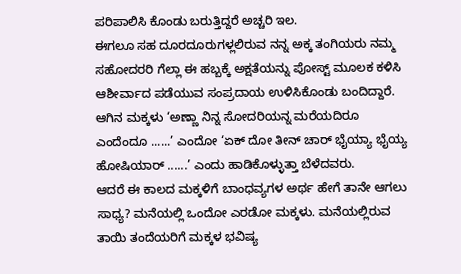ಪರಿಪಾಲಿಸಿ ಕೊಂಡು ಬರುತ್ತಿದ್ದರೆ ಅಚ್ಚರಿ ಇಲ.
ಈಗಲೂ ಸಹ ದೂರದೂರುಗಳ್ಲಲಿರುವ ನನ್ನ ಅಕ್ಕ ತಂಗಿಯರು ನಮ್ಮ ಸಹೋದರರಿ ಗೆಲ್ಲಾ ಈ ಹಬ್ಬಕ್ಕೆ ಅಕ್ಷತೆಯನ್ನು ಪೋಸ್ಟ್ ಮೂಲಕ ಕಳಿಸಿ ಆಶೀರ್ವಾದ ಪಡೆಯುವ ಸಂಪ್ರದಾಯ ಉಳಿಸಿಕೊಂಡು ಬಂದಿದ್ದಾರೆ.
ಆಗಿನ ಮಕ್ಕಳು ‘ಅಣ್ಣಾ ನಿನ್ನ ಸೋದರಿಯನ್ನ ಮರೆಯದಿರೂ ಎಂದೆಂದೂ ......’ ಎಂದೋ ‘ಏಕ್ ದೋ ತೀನ್ ಚಾರ್ ಭೈಯ್ಯಾ ಭೈಯ್ಯ ಹೋಷಿಯಾರ್ ......’ ಎಂದು ಹಾಡಿಕೊಳ್ಳುತ್ತಾ ಬೆಳೆದವರು.
ಆದರೆ ಈ ಕಾಲದ ಮಕ್ಕಳಿಗೆ ಬಾಂಧವ್ಯಗಳ ಅರ್ಥ ಹೇಗೆ ತಾನೇ ಆಗಲು ಸಾಧ್ಯ? ಮನೆಯಲ್ಲಿ ಒಂದೋ ಎರಡೋ ಮಕ್ಕಳು. ಮನೆಯಲ್ಲಿರುವ ತಾಯಿ ತಂದೆಯರಿಗೆ ಮಕ್ಕಳ ಭವಿಷ್ಯ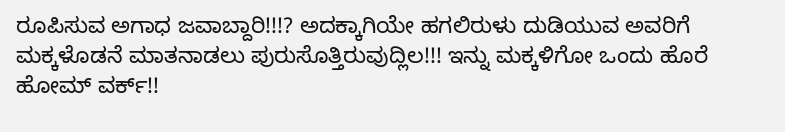ರೂಪಿಸುವ ಅಗಾಧ ಜವಾಬ್ದಾರಿ!!!? ಅದಕ್ಕಾಗಿಯೇ ಹಗಲಿರುಳು ದುಡಿಯುವ ಅವರಿಗೆ ಮಕ್ಕಳೊಡನೆ ಮಾತನಾಡಲು ಪುರುಸೊತ್ತಿರುವುದ್ಲಿಲ!!! ಇನ್ನು ಮಕ್ಕಳಿಗೋ ಒಂದು ಹೊರೆ ಹೋಮ್ ವರ್ಕ್!!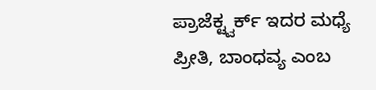ಪ್ರಾಜೆಕ್ಟ್ವರ್ಕ್ ಇದರ ಮಧ್ಯೆ ಪ್ರೀತಿ, ಬಾಂಧವ್ಯ ಎಂಬ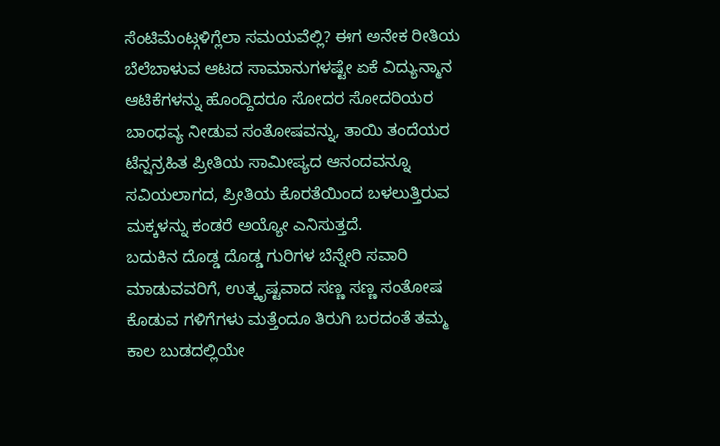ಸೆಂಟಿಮೆಂಟ್ಗಳಿಗ್ಲೆಲಾ ಸಮಯವೆಲ್ಲಿ? ಈಗ ಅನೇಕ ರೀತಿಯ ಬೆಲೆಬಾಳುವ ಆಟದ ಸಾಮಾನುಗಳಷ್ಟೇ ಏಕೆ ವಿದ್ಯುನ್ಮಾನ ಆಟಿಕೆಗಳನ್ನು ಹೊಂದ್ದಿದರೂ ಸೋದರ ಸೋದರಿಯರ ಬಾಂಧವ್ಯ ನೀಡುವ ಸಂತೋಷವನ್ನು, ತಾಯಿ ತಂದೆಯರ ಟೆನ್ಷನ್ರಹಿತ ಪ್ರೀತಿಯ ಸಾಮೀಪ್ಯದ ಆನಂದವನ್ನೂ ಸವಿಯಲಾಗದ, ಪ್ರೀತಿಯ ಕೊರತೆಯಿಂದ ಬಳಲುತ್ತಿರುವ ಮಕ್ಕಳನ್ನು ಕಂಡರೆ ಅಯ್ಯೋ ಎನಿಸುತ್ತದೆ.
ಬದುಕಿನ ದೊಡ್ಡ ದೊಡ್ಡ ಗುರಿಗಳ ಬೆನ್ನೇರಿ ಸವಾರಿ ಮಾಡುವವರಿಗೆ, ಉತ್ಕೃಷ್ಟವಾದ ಸಣ್ಣ ಸಣ್ಣ ಸಂತೋಷ ಕೊಡುವ ಗಳಿಗೆಗಳು ಮತ್ತೆಂದೂ ತಿರುಗಿ ಬರದಂತೆ ತಮ್ಮ ಕಾಲ ಬುಡದಲ್ಲಿಯೇ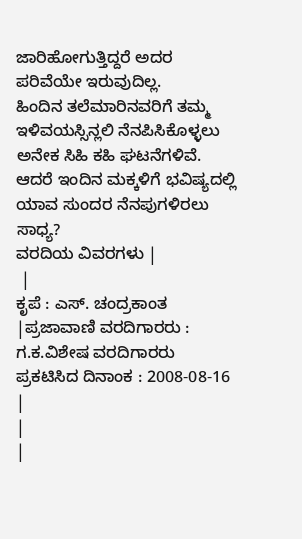ಜಾರಿಹೋಗುತ್ತಿದ್ದರೆ ಅದರ ಪರಿವೆಯೇ ಇರುವುದಿಲ್ಲ.
ಹಿಂದಿನ ತಲೆಮಾರಿನವರಿಗೆ ತಮ್ಮ ಇಳಿವಯಸ್ಸಿನ್ಲಲಿ ನೆನಪಿಸಿಕೊಳ್ಳಲು ಅನೇಕ ಸಿಹಿ ಕಹಿ ಘಟನೆಗಳಿವೆ. ಆದರೆ ಇಂದಿನ ಮಕ್ಕಳಿಗೆ ಭವಿಷ್ಯದಲ್ಲಿ ಯಾವ ಸುಂದರ ನೆನಪುಗಳಿರಲು ಸಾಧ್ಯ?
ವರದಿಯ ವಿವರಗಳು |
 |
ಕೃಪೆ : ಎಸ್. ಚಂದ್ರಕಾಂತ |ಪ್ರಜಾವಾಣಿ ವರದಿಗಾರರು : ಗ.ಕ.ವಿಶೇಷ ವರದಿಗಾರರು
ಪ್ರಕಟಿಸಿದ ದಿನಾಂಕ : 2008-08-16
|
|
|